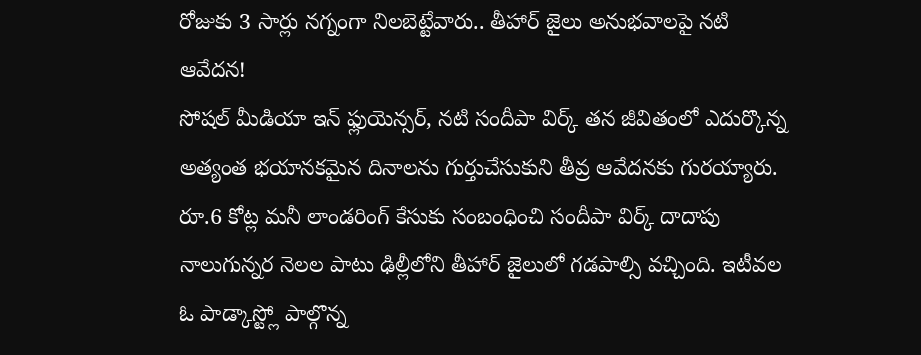రోజుకు 3 సార్లు నగ్నంగా నిలబెట్టేవారు.. తీహార్ జైలు అనుభవాలపై నటి ఆవేదన!
సోషల్ మీడియా ఇన్ ఫ్లుయెన్సర్, నటి సందీపా విర్క్ తన జీవితంలో ఎదుర్కొన్న అత్యంత భయానకమైన దినాలను గుర్తుచేసుకుని తీవ్ర ఆవేదనకు గురయ్యారు. రూ.6 కోట్ల మనీ లాండరింగ్ కేసుకు సంబంధించి సందీపా విర్క్ దాదాపు నాలుగున్నర నెలల పాటు ఢిల్లీలోని తీహార్ జైలులో గడపాల్సి వచ్చింది. ఇటీవల ఓ పాడ్కాస్ట్లో పాల్గొన్న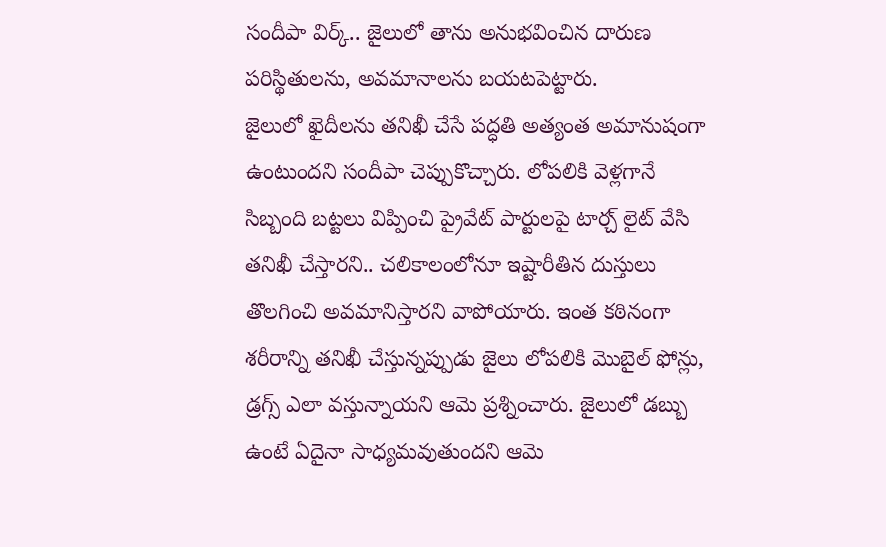సందీపా విర్క్.. జైలులో తాను అనుభవించిన దారుణ పరిస్థితులను, అవమానాలను బయటపెట్టారు.
జైలులో ఖైదీలను తనిఖీ చేసే పద్ధతి అత్యంత అమానుషంగా ఉంటుందని సందీపా చెప్పుకొచ్చారు. లోపలికి వెళ్లగానే సిబ్బంది బట్టలు విప్పించి ప్రైవేట్ పార్టులపై టార్చ్ లైట్ వేసి తనిఖీ చేస్తారని.. చలికాలంలోనూ ఇష్టారీతిన దుస్తులు తొలగించి అవమానిస్తారని వాపోయారు. ఇంత కఠినంగా శరీరాన్ని తనిఖీ చేస్తున్నప్పుడు జైలు లోపలికి మొబైల్ ఫోన్లు, డ్రగ్స్ ఎలా వస్తున్నాయని ఆమె ప్రశ్నించారు. జైలులో డబ్బు ఉంటే ఏదైనా సాధ్యమవుతుందని ఆమె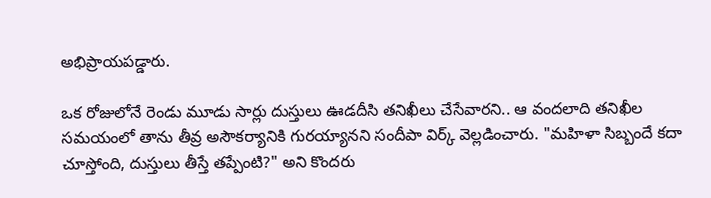అభిప్రాయపడ్డారు.

ఒక రోజులోనే రెండు మూడు సార్లు దుస్తులు ఊడదీసి తనిఖీలు చేసేవారని.. ఆ వందలాది తనిఖీల సమయంలో తాను తీవ్ర అసౌకర్యానికి గురయ్యానని సందీపా విర్క్ వెల్లడించారు. "మహిళా సిబ్బందే కదా చూస్తోంది, దుస్తులు తీస్తే తప్పేంటి?" అని కొందరు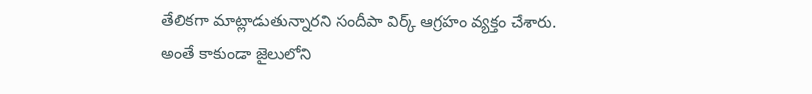తేలికగా మాట్లాడుతున్నారని సందీపా విర్క్ ఆగ్రహం వ్యక్తం చేశారు.
అంతే కాకుండా జైలులోని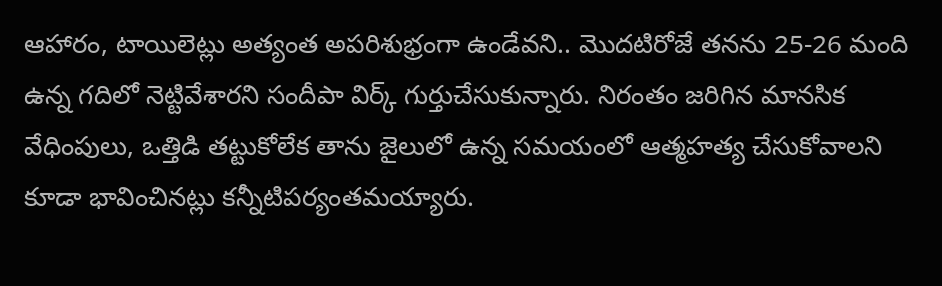ఆహారం, టాయిలెట్లు అత్యంత అపరిశుభ్రంగా ఉండేవని.. మొదటిరోజే తనను 25-26 మంది ఉన్న గదిలో నెట్టివేశారని సందీపా విర్క్ గుర్తుచేసుకున్నారు. నిరంతం జరిగిన మానసిక వేధింపులు, ఒత్తిడి తట్టుకోలేక తాను జైలులో ఉన్న సమయంలో ఆత్మహత్య చేసుకోవాలని కూడా భావించినట్లు కన్నీటిపర్యంతమయ్యారు.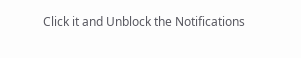Click it and Unblock the Notifications